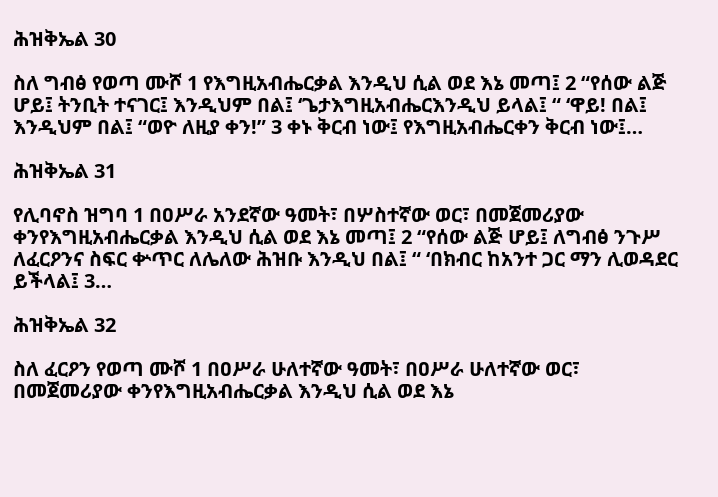ሕዝቅኤል 30

ስለ ግብፅ የወጣ ሙሾ 1 የእግዚአብሔርቃል እንዲህ ሲል ወደ እኔ መጣ፤ 2 “የሰው ልጅ ሆይ፤ ትንቢት ተናገር፤ እንዲህም በል፤ ‘ጌታእግዚአብሔርእንዲህ ይላል፤ “ ‘ዋይ! በል፤ እንዲህም በል፤ “ወዮ ለዚያ ቀን!” 3 ቀኑ ቅርብ ነው፤ የእግዚአብሔርቀን ቅርብ ነው፤…

ሕዝቅኤል 31

የሊባኖስ ዝግባ 1 በዐሥራ አንደኛው ዓመት፣ በሦስተኛው ወር፣ በመጀመሪያው ቀንየእግዚአብሔርቃል እንዲህ ሲል ወደ እኔ መጣ፤ 2 “የሰው ልጅ ሆይ፤ ለግብፅ ንጉሥ ለፈርዖንና ስፍር ቍጥር ለሌለው ሕዝቡ እንዲህ በል፤ “ ‘በክብር ከአንተ ጋር ማን ሊወዳደር ይችላል፤ 3…

ሕዝቅኤል 32

ስለ ፈርዖን የወጣ ሙሾ 1 በዐሥራ ሁለተኛው ዓመት፣ በዐሥራ ሁለተኛው ወር፣ በመጀመሪያው ቀንየእግዚአብሔርቃል እንዲህ ሲል ወደ እኔ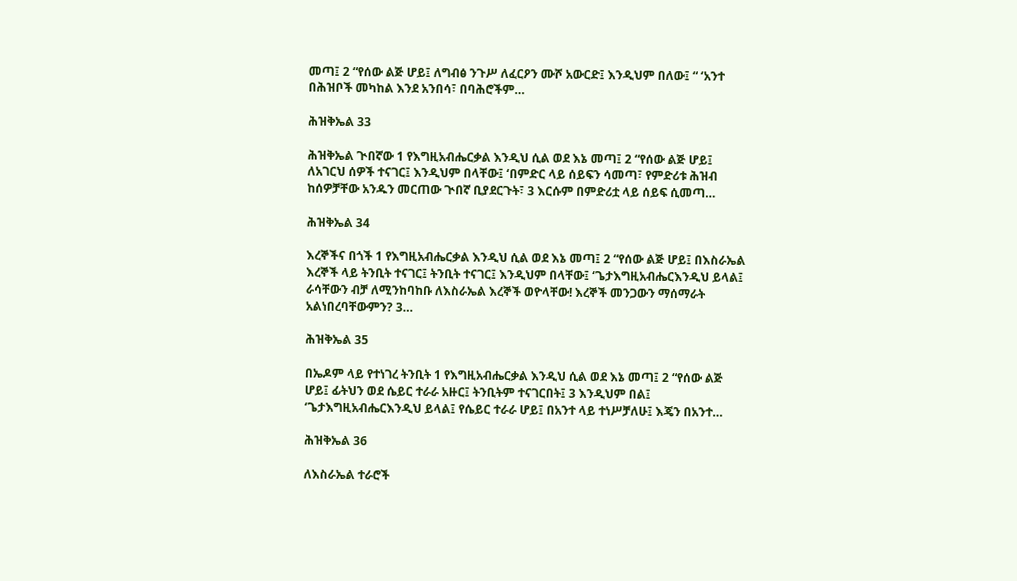መጣ፤ 2 “የሰው ልጅ ሆይ፤ ለግብፅ ንጉሥ ለፈርዖን ሙሾ አውርድ፤ እንዲህም በለው፤ “ ‘አንተ በሕዝቦች መካከል እንደ አንበሳ፣ በባሕሮችም…

ሕዝቅኤል 33

ሕዝቅኤል ጒበኛው 1 የእግዚአብሔርቃል እንዲህ ሲል ወደ እኔ መጣ፤ 2 “የሰው ልጅ ሆይ፤ ለአገርህ ሰዎች ተናገር፤ እንዲህም በላቸው፤ ‘በምድር ላይ ሰይፍን ሳመጣ፣ የምድሪቱ ሕዝብ ከሰዎቻቸው አንዱን መርጠው ጒበኛ ቢያደርጉት፣ 3 እርሱም በምድሪቷ ላይ ሰይፍ ሲመጣ…

ሕዝቅኤል 34

እረኞችና በጎች 1 የእግዚአብሔርቃል እንዲህ ሲል ወደ እኔ መጣ፤ 2 “የሰው ልጅ ሆይ፤ በእስራኤል እረኞች ላይ ትንቢት ተናገር፤ ትንቢት ተናገር፤ እንዲህም በላቸው፤ ‘ጌታእግዚአብሔርእንዲህ ይላል፤ ራሳቸውን ብቻ ለሚንከባከቡ ለእስራኤል እረኞች ወዮላቸው! እረኞች መንጋውን ማሰማራት አልነበረባቸውምን? 3…

ሕዝቅኤል 35

በኤዶም ላይ የተነገረ ትንቢት 1 የእግዚአብሔርቃል እንዲህ ሲል ወደ እኔ መጣ፤ 2 “የሰው ልጅ ሆይ፤ ፊትህን ወደ ሴይር ተራራ አዙር፤ ትንቢትም ተናገርበት፤ 3 እንዲህም በል፤ ‘ጌታእግዚአብሔርእንዲህ ይላል፤ የሴይር ተራራ ሆይ፤ በአንተ ላይ ተነሥቻለሁ፤ እጄን በአንተ…

ሕዝቅኤል 36

ለእስራኤል ተራሮች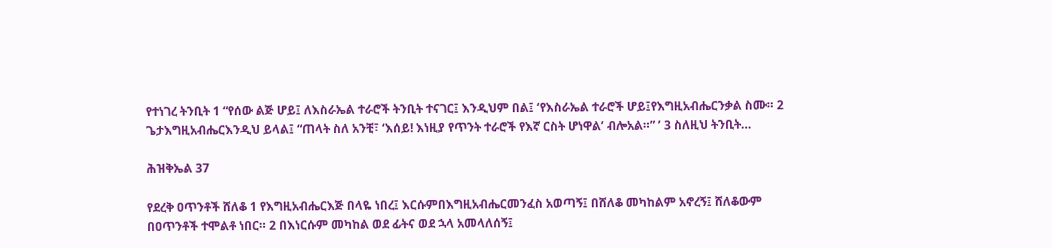የተነገረ ትንቢት 1 “የሰው ልጅ ሆይ፤ ለእስራኤል ተራሮች ትንቢት ተናገር፤ እንዲህም በል፤ ‘የእስራኤል ተራሮች ሆይ፤የእግዚአብሔርንቃል ስሙ። 2 ጌታእግዚአብሔርእንዲህ ይላል፤ “ጠላት ስለ አንቺ፣ ‘እሰይ! እነዚያ የጥንት ተራሮች የእኛ ርስት ሆነዋል’ ብሎአል።” ’ 3 ስለዚህ ትንቢት…

ሕዝቅኤል 37

የደረቅ ዐጥንቶች ሸለቆ 1 የእግዚአብሔርእጅ በላዬ ነበረ፤ እርሱምበእግዚአብሔርመንፈስ አወጣኝ፤ በሸለቆ መካከልም አኖረኝ፤ ሸለቆውም በዐጥንቶች ተሞልቶ ነበር። 2 በእነርሱም መካከል ወደ ፊትና ወደ ኋላ አመላለሰኝ፤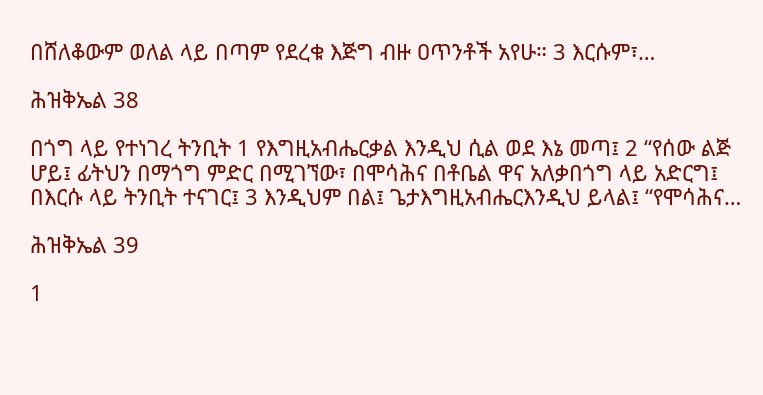በሸለቆውም ወለል ላይ በጣም የደረቁ እጅግ ብዙ ዐጥንቶች አየሁ። 3 እርሱም፣…

ሕዝቅኤል 38

በጎግ ላይ የተነገረ ትንቢት 1 የእግዚአብሔርቃል እንዲህ ሲል ወደ እኔ መጣ፤ 2 “የሰው ልጅ ሆይ፤ ፊትህን በማጎግ ምድር በሚገኘው፣ በሞሳሕና በቶቤል ዋና አለቃበጎግ ላይ አድርግ፤ በእርሱ ላይ ትንቢት ተናገር፤ 3 እንዲህም በል፤ ጌታእግዚአብሔርእንዲህ ይላል፤ “የሞሳሕና…

ሕዝቅኤል 39

1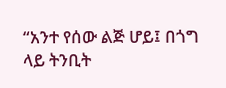“አንተ የሰው ልጅ ሆይ፤ በጎግ ላይ ትንቢት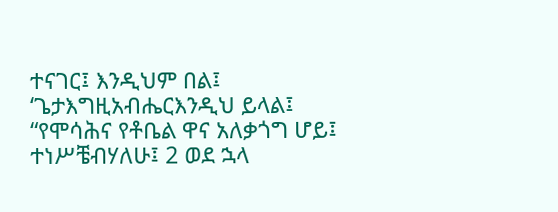ተናገር፤ እንዲህም በል፤ ‘ጌታእግዚአብሔርእንዲህ ይላል፤ “የሞሳሕና የቶቤል ዋና አለቃጎግ ሆይ፤ ተነሥቼብሃለሁ፤ 2 ወደ ኋላ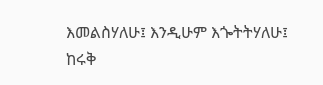እመልስሃለሁ፤ እንዲሁም እጐትትሃለሁ፤ ከሩቅ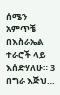ሰሜን አምጥቼ በእስራኤል ተራሮች ላይ እሰድሃለሁ። 3 በግራ እጅህ…